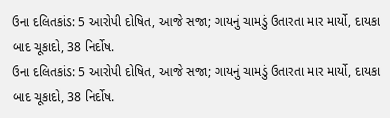ઉના દલિતકાંડ: 5 આરોપી દોષિત, આજે સજા; ગાયનું ચામડું ઉતારતા માર માર્યો, દાયકા બાદ ચૂકાદો, 38 નિર્દોષ.
ઉના દલિતકાંડ: 5 આરોપી દોષિત, આજે સજા; ગાયનું ચામડું ઉતારતા માર માર્યો, દાયકા બાદ ચૂકાદો, 38 નિર્દોષ.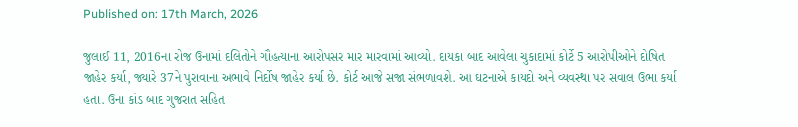Published on: 17th March, 2026

જુલાઈ 11, 2016ના રોજ ઉનામાં દલિતોને ગૌહત્યાના આરોપસર માર મારવામાં આવ્યો. દાયકા બાદ આવેલા ચુકાદામાં કોર્ટે 5 આરોપીઓને દોષિત જાહેર કર્યા, જ્યારે 37ને પુરાવાના અભાવે નિર્દોષ જાહેર કર્યા છે. કોર્ટ આજે સજા સંભળાવશે. આ ઘટનાએ કાયદો અને વ્યવસ્થા પર સવાલ ઉભા કર્યા હતા. ઉના કાંડ બાદ ગુજરાત સહિત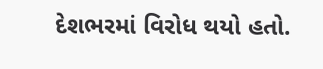દેશભરમાં વિરોધ થયો હતો.